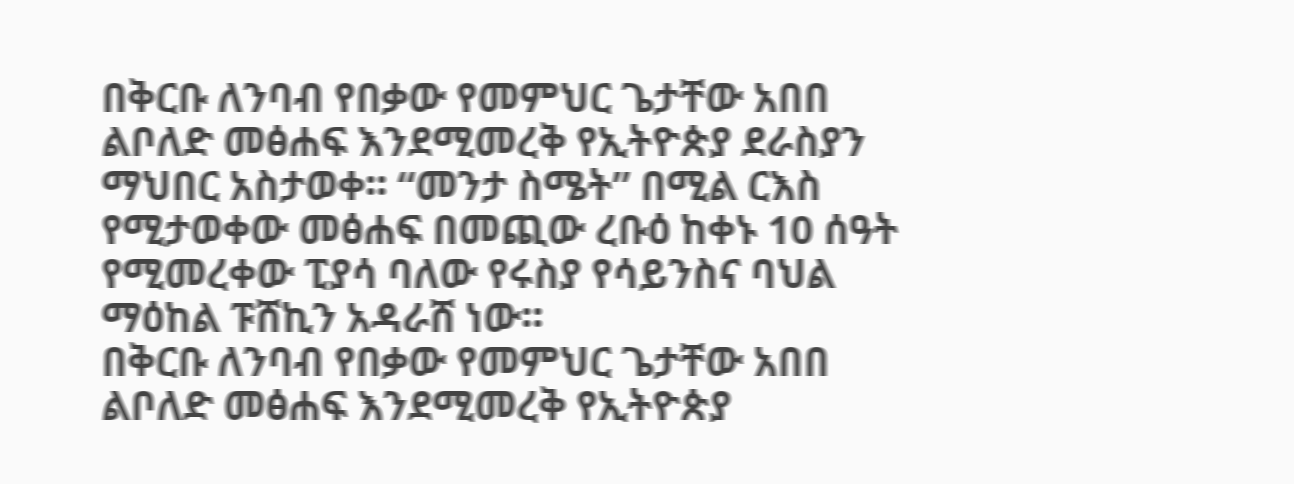በቅርቡ ለንባብ የበቃው የመምህር ጌታቸው አበበ ልቦለድ መፅሐፍ እንደሚመረቅ የኢትዮጵያ ደራስያን ማህበር አስታወቀ፡፡ “መንታ ስሜት” በሚል ርእስ የሚታወቀው መፅሐፍ በመጪው ረቡዕ ከቀኑ 10 ሰዓት የሚመረቀው ፒያሳ ባለው የሩስያ የሳይንስና ባህል ማዕከል ፑሸኪን አዳራሸ ነው፡፡
በቅርቡ ለንባብ የበቃው የመምህር ጌታቸው አበበ ልቦለድ መፅሐፍ እንደሚመረቅ የኢትዮጵያ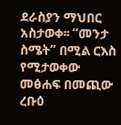ደራስያን ማህበር አስታወቀ፡፡ “መንታ ስሜት” በሚል ርእስ የሚታወቀው መፅሐፍ በመጪው ረቡዕ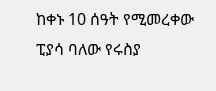ከቀኑ 10 ሰዓት የሚመረቀው ፒያሳ ባለው የሩስያ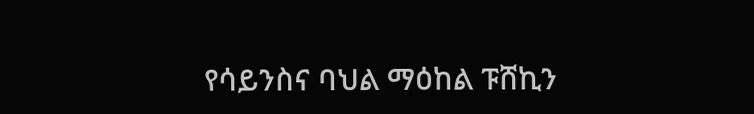የሳይንስና ባህል ማዕከል ፑሸኪን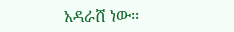አዳራሸ ነው፡፡